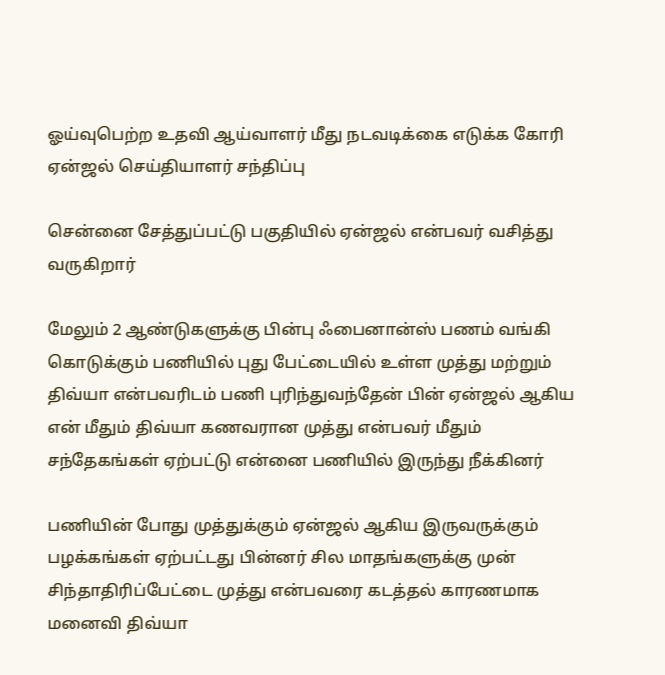ஓய்வுபெற்ற உதவி ஆய்வாளர் மீது நடவடிக்கை எடுக்க கோரி ஏன்ஜல் செய்தியாளர் சந்திப்பு

சென்னை சேத்துப்பட்டு பகுதியில் ஏன்ஜல் என்பவர் வசித்து வருகிறார்

மேலும் 2 ஆண்டுகளுக்கு பின்பு ஃபைனான்ஸ் பணம் வங்கி கொடுக்கும் பணியில் புது பேட்டையில் உள்ள முத்து மற்றும் திவ்யா என்பவரிடம் பணி புரிந்துவந்தேன் பின் ஏன்ஜல் ஆகிய என் மீதும் திவ்யா கணவரான முத்து என்பவர் மீதும் சந்தேகங்கள் ஏற்பட்டு என்னை பணியில் இருந்து நீக்கினர்

பணியின் போது முத்துக்கும் ஏன்ஜல் ஆகிய இருவருக்கும் பழக்கங்கள் ஏற்பட்டது பின்னர் சில மாதங்களுக்கு முன் சிந்தாதிரிப்பேட்டை முத்து என்பவரை கடத்தல் காரணமாக மனைவி திவ்யா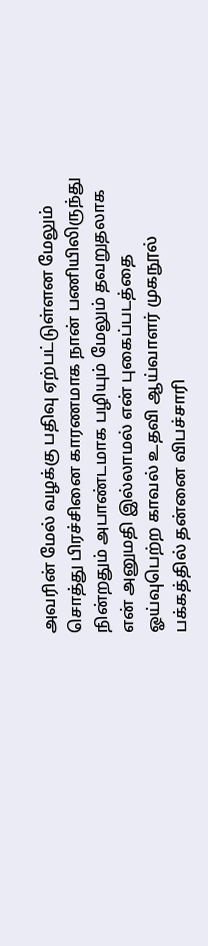அவரின் மேல் வழக்கு பதிவு ஏற்பட்டுள்ளன மேலும் சொத்து பிரச்சினை காரணமாக நான் பணியிலிருந்து நின்றதும் அபாண்டமாக பழியும் மேலும் தவறுதலாக என் அனுமதி இல்லாமல் என் புகைப்படத்தை ஓய்வுபெற்ற காவல் உதவி ஆய்வாளர் முகநூல் பக்கத்தில் தன்னை விபச்சாரி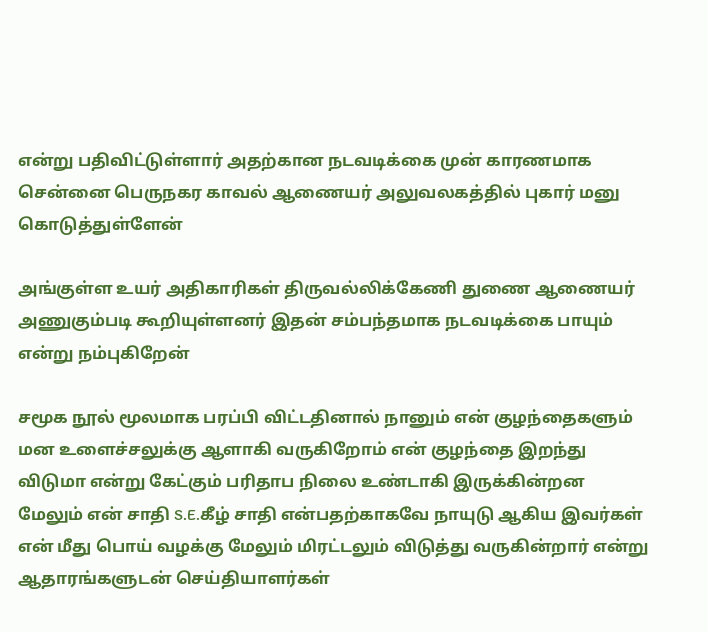என்று பதிவிட்டுள்ளார் அதற்கான நடவடிக்கை முன் காரணமாக சென்னை பெருநகர காவல் ஆணையர் அலுவலகத்தில் புகார் மனு கொடுத்துள்ளேன்

அங்குள்ள உயர் அதிகாரிகள் திருவல்லிக்கேணி துணை ஆணையர் அணுகும்படி கூறியுள்ளனர் இதன் சம்பந்தமாக நடவடிக்கை பாயும் என்று நம்புகிறேன்

சமூக நூல் மூலமாக பரப்பி விட்டதினால் நானும் என் குழந்தைகளும் மன உளைச்சலுக்கு ஆளாகி வருகிறோம் என் குழந்தை இறந்து விடுமா என்று கேட்கும் பரிதாப நிலை உண்டாகி இருக்கின்றன மேலும் என் சாதி S.E.கீழ் சாதி என்பதற்காகவே நாயுடு ஆகிய இவர்கள் என் மீது பொய் வழக்கு மேலும் மிரட்டலும் விடுத்து வருகின்றார் என்று ஆதாரங்களுடன் செய்தியாளர்கள்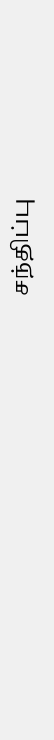சந்திப்பு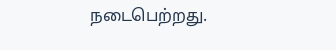நடைபெற்றது.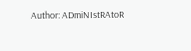Author: ADmiNIstRAtoR